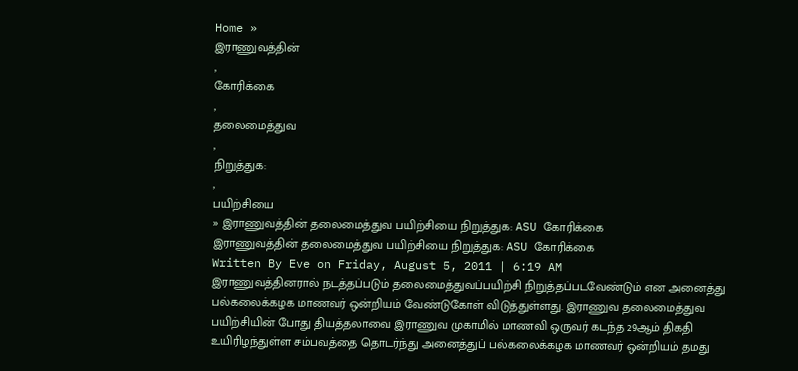Home »
இராணுவத்தின்
,
கோரிக்கை
,
தலைமைத்துவ
,
நிறுத்துக:
,
பயிற்சியை
» இராணுவத்தின் தலைமைத்துவ பயிற்சியை நிறுத்துக: ASU கோரிக்கை
இராணுவத்தின் தலைமைத்துவ பயிற்சியை நிறுத்துக: ASU கோரிக்கை
Written By Eve on Friday, August 5, 2011 | 6:19 AM
இராணுவத்தினரால் நடத்தப்படும் தலைமைத்துவப்பயிற்சி நிறுத்தப்படவேண்டும் என அனைத்து பல்கலைக்கழக மாணவர் ஒன்றியம் வேண்டுகோள் விடுத்துள்ளது. இராணுவ தலைமைத்துவ பயிற்சியின் போது தியத்தலாவை இராணுவ முகாமில் மாணவி ஒருவர் கடந்த 29ஆம் திகதி உயிரிழந்துள்ள சம்பவத்தை தொடர்ந்து அனைத்துப் பல்கலைக்கழக மாணவர் ஒன்றியம் தமது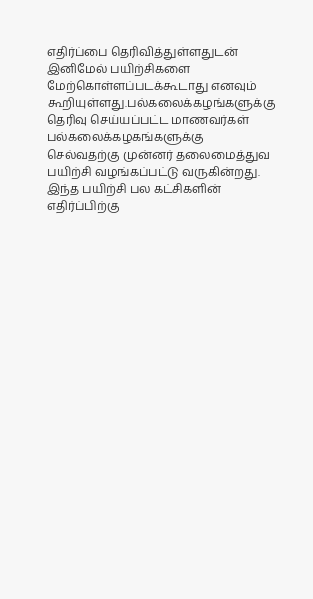எதிர்ப்பை தெரிவித்துள்ளதுடன் இனிமேல் பயிற்சிகளை மேற்கொள்ளப்படக்கூடாது எனவும் கூறியுள்ளது.பல்கலைக்கழங்களுக்கு தெரிவு செய்யப்பட்ட மாணவர்கள் பல்கலைக்கழகங்களுக்கு செல்வதற்கு முன்னர் தலைமைத்துவ பயிற்சி வழங்கப்பட்டு வருகின்றது. இந்த பயிற்சி பல கட்சிகளின் எதிர்ப்பிற்கு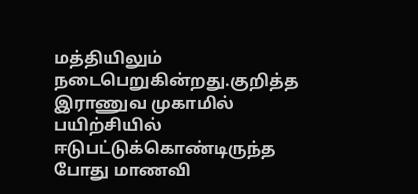மத்தியிலும் நடைபெறுகின்றது.குறித்த இராணுவ முகாமில் பயிற்சியில் ஈடுபட்டுக்கொண்டிருந்த போது மாணவி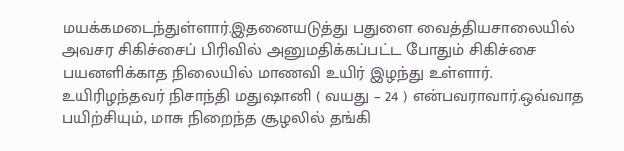மயக்கமடைந்துள்ளார்.இதனையடுத்து பதுளை வைத்தியசாலையில் அவசர சிகிச்சைப் பிரிவில் அனுமதிக்கப்பட்ட போதும் சிகிச்சை பயனளிக்காத நிலையில் மாணவி உயிர் இழந்து உள்ளார். உயிரிழந்தவர் நிசாந்தி மதுஷானி ( வயது – 24 ) என்பவராவார்.ஒவ்வாத பயிற்சியும், மாசு நிறைந்த சூழலில் தங்கி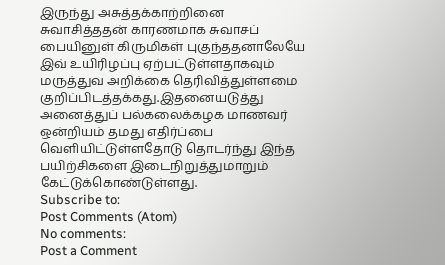இருந்து அசுத்தக்காற்றினை சுவாசித்ததன் காரணமாக சுவாசப் பையினுள் கிருமிகள் புகுந்ததனாலேயே இவ் உயிரிழப்பு ஏற்பட்டுள்ளதாகவும் மருத்துவ அறிக்கை தெரிவித்துள்ளமை குறிப்பிடத்தக்கது.இதனையடுத்து அனைத்துப் பல்கலைக்கழக மாணவர் ஒன்றியம் தமது எதிர்ப்பை வெளியிட்டுள்ளதோடு தொடர்ந்து இந்த பயிற்சிகளை இடைநிறுத்துமாறும் கேட்டுக்கொண்டுள்ளது.
Subscribe to:
Post Comments (Atom)
No comments:
Post a Comment